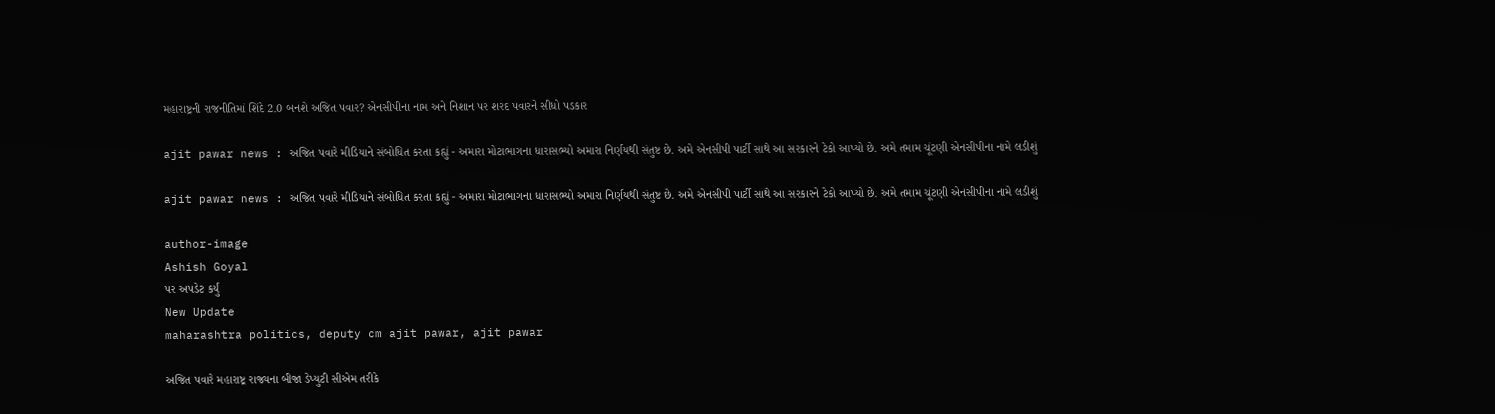મહારાષ્ટ્રની રાજનીતિમાં શિંદે 2.0 બનશે અજિત પવાર? એનસીપીના નામ અને નિશાન પર શરદ પવારને સીધો પડકાર

ajit pawar news : અજિત પવારે મીડિયાને સંબોધિત કરતા કહ્યું - અમારા મોટાભાગના ધારાસભ્યો અમારા નિર્ણયથી સંતુષ્ટ છે. અમે એનસીપી પાર્ટી સાથે આ સરકારને ટેકો આપ્યો છે. અમે તમામ ચૂંટણી એનસીપીના નામે લડીશું

ajit pawar news : અજિત પવારે મીડિયાને સંબોધિત કરતા કહ્યું - અમારા મોટાભાગના ધારાસભ્યો અમારા નિર્ણયથી સંતુષ્ટ છે. અમે એનસીપી પાર્ટી સાથે આ સરકારને ટેકો આપ્યો છે. અમે તમામ ચૂંટણી એનસીપીના નામે લડીશું

author-image
Ashish Goyal
પર અપડેટ કર્યું
New Update
maharashtra politics, deputy cm ajit pawar, ajit pawar

અજિત પવારે મહારાષ્ટ્ર રાજ્યના બીજા ડેપ્યુટી સીએમ તરીકે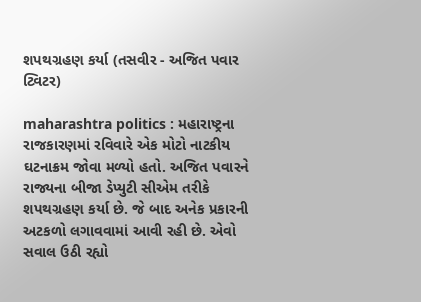શપથગ્રહણ કર્યા (તસવીર - અજિત પવાર ટ્વિટર)

maharashtra politics : મહારાષ્ટ્રના રાજકારણમાં રવિવારે એક મોટો નાટકીય ઘટનાક્રમ જોવા મળ્યો હતો. અજિત પવારને રાજ્યના બીજા ડેપ્યુટી સીએમ તરીકે શપથગ્રહણ કર્યા છે. જે બાદ અનેક પ્રકારની અટકળો લગાવવામાં આવી રહી છે. એવો સવાલ ઉઠી રહ્યો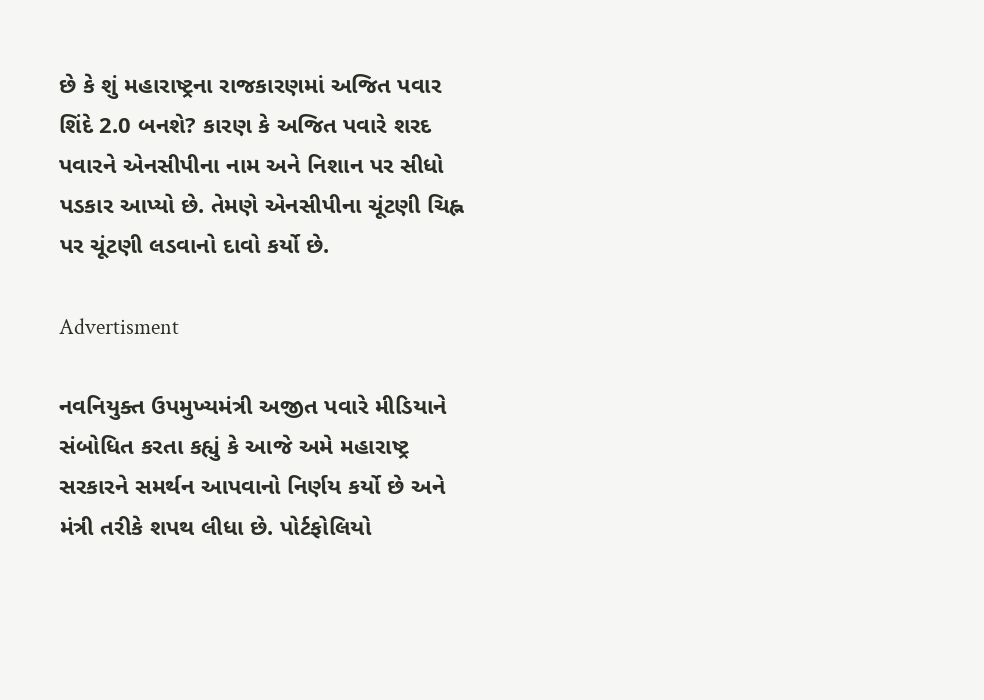છે કે શું મહારાષ્ટ્રના રાજકારણમાં અજિત પવાર શિંદે 2.0 બનશે? કારણ કે અજિત પવારે શરદ પવારને એનસીપીના નામ અને નિશાન પર સીધો પડકાર આપ્યો છે. તેમણે એનસીપીના ચૂંટણી ચિહ્ન પર ચૂંટણી લડવાનો દાવો કર્યો છે.

Advertisment

નવનિયુક્ત ઉપમુખ્યમંત્રી અજીત પવારે મીડિયાને સંબોધિત કરતા કહ્યું કે આજે અમે મહારાષ્ટ્ર સરકારને સમર્થન આપવાનો નિર્ણય કર્યો છે અને મંત્રી તરીકે શપથ લીધા છે. પોર્ટફોલિયો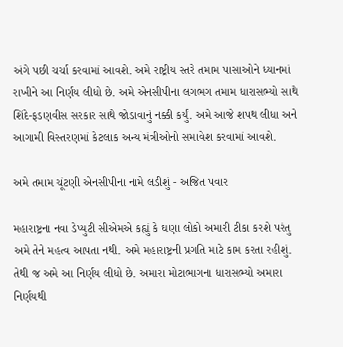અંગે પછી ચર્ચા કરવામાં આવશે. અમે રાષ્ટ્રીય સ્તરે તમામ પાસાઓને ધ્યાનમાં રાખીને આ નિર્ણય લીધો છે. અમે એનસીપીના લગભગ તમામ ધારાસભ્યો સાથે શિંદે-ફડણવીસ સરકાર સાથે જોડાવાનું નક્કી કર્યું. અમે આજે શપથ લીધા અને આગામી વિસ્તરણમાં કેટલાક અન્ય મંત્રીઓનો સમાવેશ કરવામાં આવશે.

અમે તમામ ચૂંટણી એનસીપીના નામે લડીશું - અજિત પવાર

મહારાષ્ટ્રના નવા ડેપ્યુટી સીએમએ કહ્યું કે ઘણા લોકો અમારી ટીકા કરશે પરંતુ અમે તેને મહત્વ આપતા નથી. અમે મહારાષ્ટ્રની પ્રગતિ માટે કામ કરતા રહીશું. તેથી જ અમે આ નિર્ણય લીધો છે. અમારા મોટાભાગના ધારાસભ્યો અમારા નિર્ણયથી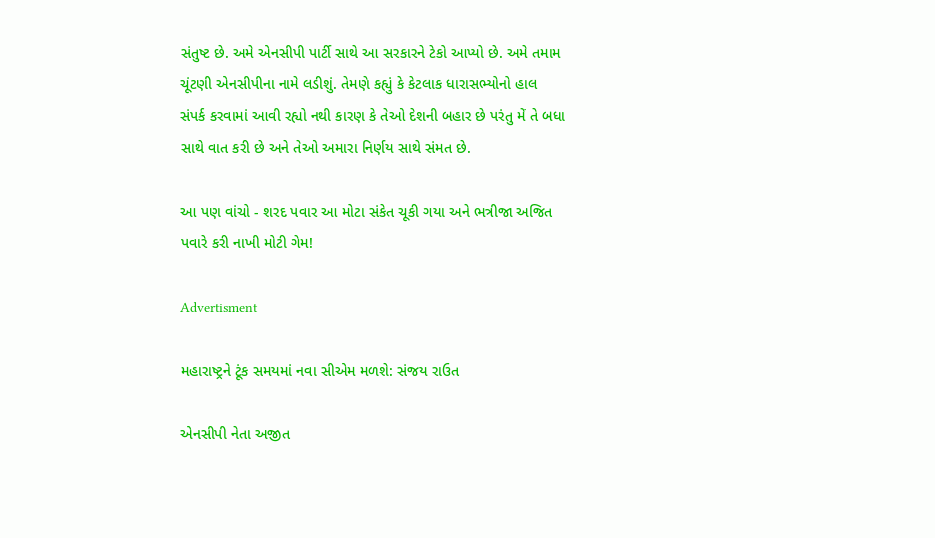સંતુષ્ટ છે. અમે એનસીપી પાર્ટી સાથે આ સરકારને ટેકો આપ્યો છે. અમે તમામ ચૂંટણી એનસીપીના નામે લડીશું. તેમણે કહ્યું કે કેટલાક ધારાસભ્યોનો હાલ સંપર્ક કરવામાં આવી રહ્યો નથી કારણ કે તેઓ દેશની બહાર છે પરંતુ મેં તે બધા સાથે વાત કરી છે અને તેઓ અમારા નિર્ણય સાથે સંમત છે.

આ પણ વાંચો - શરદ પવાર આ મોટા સંકેત ચૂકી ગયા અને ભત્રીજા અજિત પવારે કરી નાખી મોટી ગેમ!

Advertisment

મહારાષ્ટ્રને ટૂંક સમયમાં નવા સીએમ મળશે: સંજય રાઉત

એનસીપી નેતા અજીત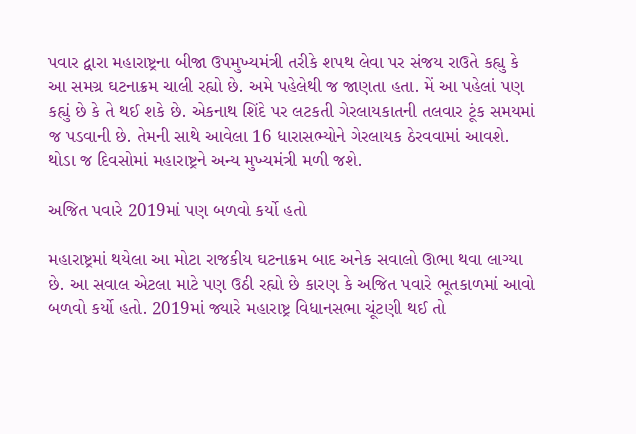પવાર દ્વારા મહારાષ્ટ્રના બીજા ઉપમુખ્યમંત્રી તરીકે શપથ લેવા પર સંજય રાઉતે કહ્યુ કે આ સમગ્ર ઘટનાક્રમ ચાલી રહ્યો છે. અમે પહેલેથી જ જાણતા હતા. મેં આ પહેલાં પણ કહ્યું છે કે તે થઈ શકે છે. એકનાથ શિંદે પર લટકતી ગેરલાયકાતની તલવાર ટૂંક સમયમાં જ પડવાની છે. તેમની સાથે આવેલા 16 ધારાસભ્યોને ગેરલાયક ઠેરવવામાં આવશે. થોડા જ દિવસોમાં મહારાષ્ટ્રને અન્ય મુખ્યમંત્રી મળી જશે.

અજિત પવારે 2019માં પણ બળવો કર્યો હતો

મહારાષ્ટ્રમાં થયેલા આ મોટા રાજકીય ઘટનાક્રમ બાદ અનેક સવાલો ઊભા થવા લાગ્યા છે. આ સવાલ એટલા માટે પણ ઉઠી રહ્યો છે કારણ કે અજિત પવારે ભૂતકાળમાં આવો બળવો કર્યો હતો. 2019માં જ્યારે મહારાષ્ટ્ર વિધાનસભા ચૂંટણી થઈ તો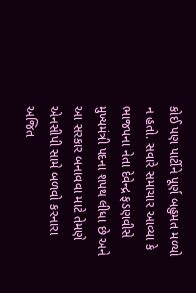કોઈ પણ પાર્ટીને પૂર્ણ બહુમત મળ્યો ન હતો. સવારે સમાચાર આવ્યા કે ભાજપના નેતા દેવેન્દ્ર ફડણવીસે મુખ્યમંત્રી પદના શપથ લીધા છે અને આ સરકાર બનાવવા માટે તેમણે એનસીપી સામે બળવો કરનારા અજિત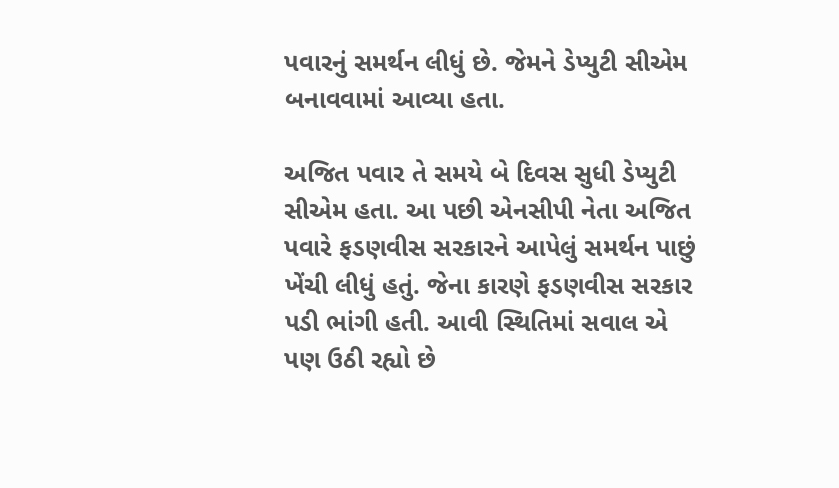પવારનું સમર્થન લીધું છે. જેમને ડેપ્યુટી સીએમ બનાવવામાં આવ્યા હતા.

અજિત પવાર તે સમયે બે દિવસ સુધી ડેપ્યુટી સીએમ હતા. આ પછી એનસીપી નેતા અજિત પવારે ફડણવીસ સરકારને આપેલું સમર્થન પાછું ખેંચી લીધું હતું. જેના કારણે ફડણવીસ સરકાર પડી ભાંગી હતી. આવી સ્થિતિમાં સવાલ એ પણ ઉઠી રહ્યો છે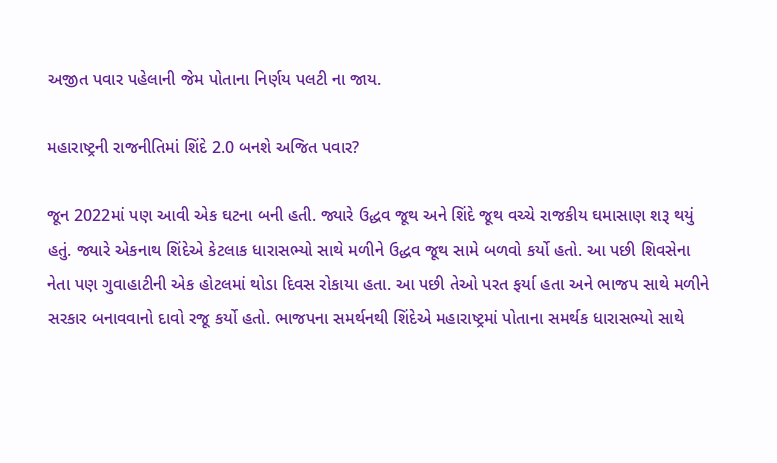અજીત પવાર પહેલાની જેમ પોતાના નિર્ણય પલટી ના જાય.

મહારાષ્ટ્રની રાજનીતિમાં શિંદે 2.0 બનશે અજિત પવાર?

જૂન 2022માં પણ આવી એક ઘટના બની હતી. જ્યારે ઉદ્ધવ જૂથ અને શિંદે જૂથ વચ્ચે રાજકીય ઘમાસાણ શરૂ થયું હતું. જ્યારે એકનાથ શિંદેએ કેટલાક ધારાસભ્યો સાથે મળીને ઉદ્ધવ જૂથ સામે બળવો કર્યો હતો. આ પછી શિવસેના નેતા પણ ગુવાહાટીની એક હોટલમાં થોડા દિવસ રોકાયા હતા. આ પછી તેઓ પરત ફર્યા હતા અને ભાજપ સાથે મળીને સરકાર બનાવવાનો દાવો રજૂ કર્યો હતો. ભાજપના સમર્થનથી શિંદેએ મહારાષ્ટ્રમાં પોતાના સમર્થક ધારાસભ્યો સાથે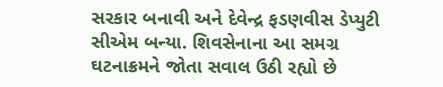સરકાર બનાવી અને દેવેન્દ્ર ફડણવીસ ડેપ્યુટી સીએમ બન્યા. શિવસેનાના આ સમગ્ર ઘટનાક્રમને જોતા સવાલ ઉઠી રહ્યો છે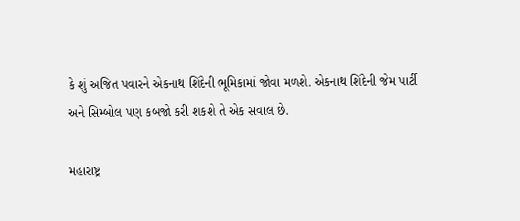કે શું અજિત પવારને એકનાથ શિંદેની ભૂમિકામાં જોવા મળશે. એકનાથ શિંદેની જેમ પાર્ટી અને સિમ્બોલ પણ કબજો કરી શકશે તે એક સવાલ છે.

મહારાષ્ટ્ર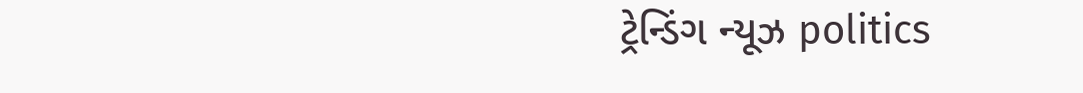ટ્રેન્ડિંગ ન્યૂઝ politics